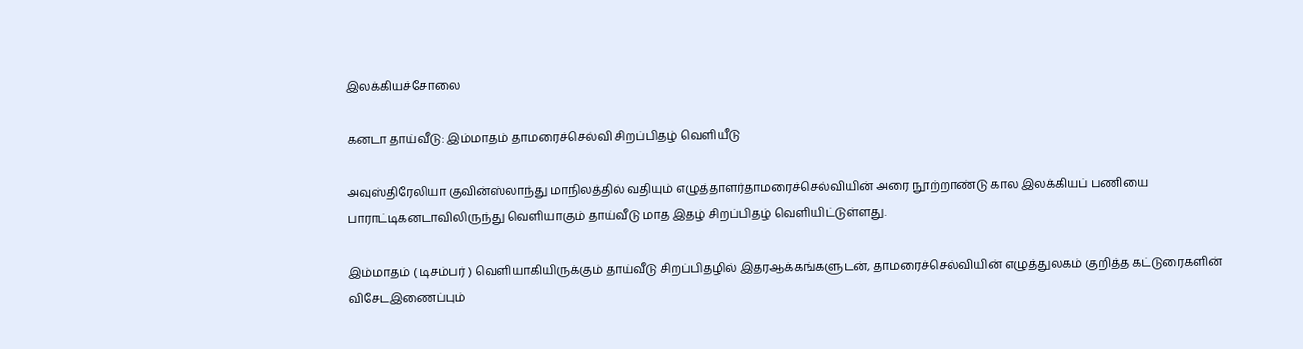இலக்கியச்சோலை

கனடா தாய்வீடு: இம்மாதம் தாமரைச்செல்வி சிறப்பிதழ் வெளியீடு

அவுஸ்திரேலியா குவின்ஸ்லாந்து மாநிலத்தில் வதியும் எழுத்தாளர்தாமரைச்செல்வியின் அரை நூற்றாண்டு கால இலக்கியப் பணியை பாராட்டிகனடாவிலிருந்து வெளியாகும் தாய்வீடு மாத இதழ் சிறப்பிதழ் வெளியிட்டுள்ளது.

இம்மாதம் ( டிசம்பர் ) வெளியாகியிருக்கும் தாய்வீடு சிறப்பிதழில் இதரஆக்கங்களுடன், தாமரைச்செல்வியின் எழுத்துலகம் குறித்த கட்டுரைகளின் விசேடஇணைப்பும்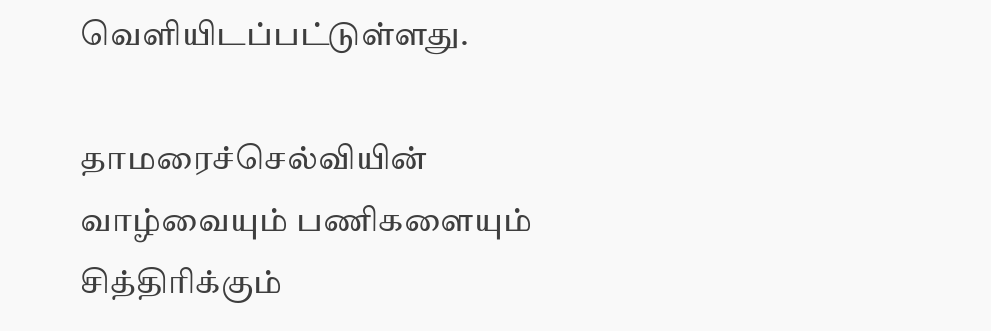வெளியிடப்பட்டுள்ளது.

தாமரைச்செல்வியின் வாழ்வையும் பணிகளையும் சித்திரிக்கும்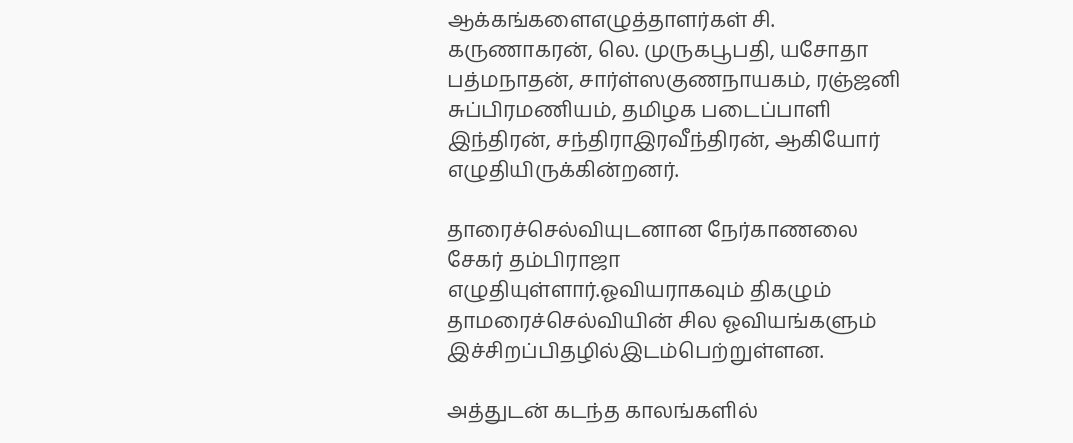ஆக்கங்களைஎழுத்தாளர்கள் சி. கருணாகரன், லெ. முருகபூபதி, யசோதா பத்மநாதன், சார்ள்ஸகுணநாயகம், ரஞ்ஜனி சுப்பிரமணியம், தமிழக படைப்பாளி இந்திரன், சந்திராஇரவீந்திரன், ஆகியோர் எழுதியிருக்கின்றனர்.

தாரைச்செல்வியுடனான நேர்காணலை சேகர் தம்பிராஜா எழுதியுள்ளார்.ஓவியராகவும் திகழும் தாமரைச்செல்வியின் சில ஓவியங்களும் இச்சிறப்பிதழில்இடம்பெற்றுள்ளன.

அத்துடன் கடந்த காலங்களில்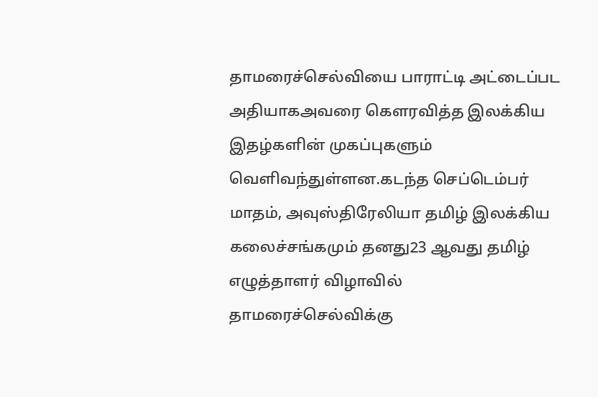தாமரைச்செல்வியை பாராட்டி அட்டைப்பட அதியாகஅவரை கௌரவித்த இலக்கிய இதழ்களின் முகப்புகளும் வெளிவந்துள்ளன.கடந்த செப்டெம்பர் மாதம், அவுஸ்திரேலியா தமிழ் இலக்கிய கலைச்சங்கமும் தனது23 ஆவது தமிழ் எழுத்தாளர் விழாவில் தாமரைச்செல்விக்கு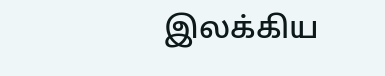இலக்கிய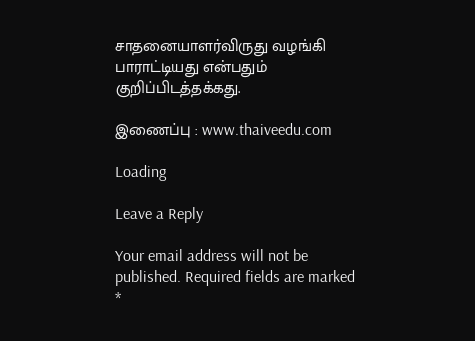சாதனையாளர்விருது வழங்கி பாராட்டியது என்பதும் குறிப்பிடத்தக்கது.

இணைப்பு : www.thaiveedu.com

Loading

Leave a Reply

Your email address will not be published. Required fields are marked *